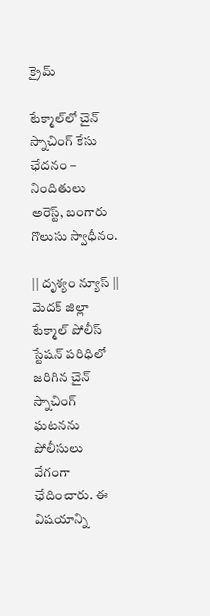క్రైమ్

టేక్మాల్‌లో చైన్ స్నాచింగ్ కేసు ఛేదనం – నిందితులు అరెస్ట్, బంగారు గొలుసు స్వాధీనం.

|| దృశ్యం న్యూస్ || మెదక్ జిల్లా టేక్మాల్ పోలీస్ స్టేషన్ పరిధిలో జరిగిన చైన్ స్నాచింగ్ ఘటనను పోలీసులు వేగంగా ఛేదించారు. ఈ విషయాన్ని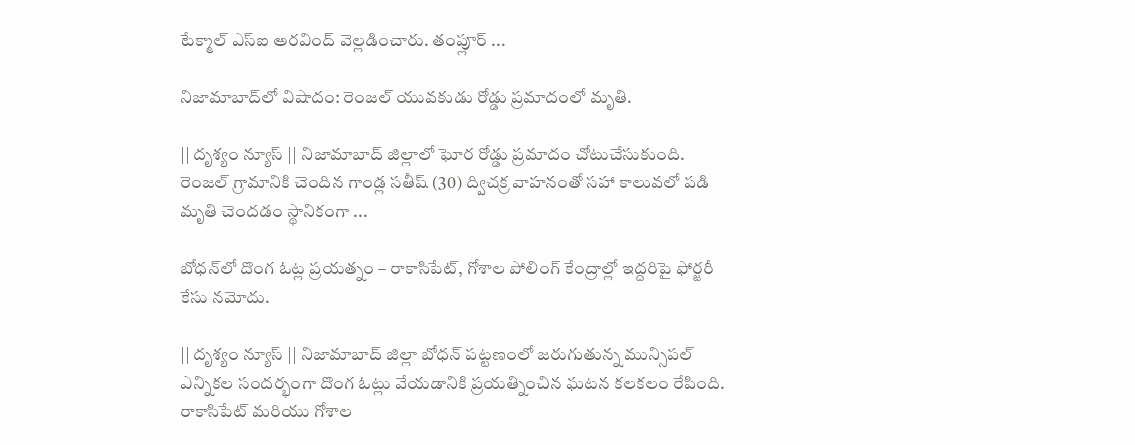టేక్మాల్ ఎస్‌ఐ అరవింద్ వెల్లడించారు. తంప్లూర్ ...

నిజామాబాద్‌లో విషాదం: రెంజల్ యువకుడు రోడ్డు ప్రమాదంలో మృతి.

|| దృశ్యం న్యూస్ || నిజామాబాద్ జిల్లాలో ఘోర రోడ్డు ప్రమాదం చోటుచేసుకుంది. రెంజల్ గ్రామానికి చెందిన గాండ్ల సతీష్ (30) ద్విచక్ర వాహనంతో సహా కాలువలో పడి మృతి చెందడం స్థానికంగా ...

బోధన్‌లో దొంగ ఓట్ల ప్రయత్నం – రాకాసిపేట్, గోశాల పోలింగ్ కేంద్రాల్లో ఇద్దరిపై ఫోర్జరీ కేసు నమోదు.

|| దృశ్యం న్యూస్ || నిజామాబాద్ జిల్లా బోధన్ పట్టణంలో జరుగుతున్న మున్సిపల్ ఎన్నికల సందర్భంగా దొంగ ఓట్లు వేయడానికి ప్రయత్నించిన ఘటన కలకలం రేపింది. రాకాసిపేట్ మరియు గోశాల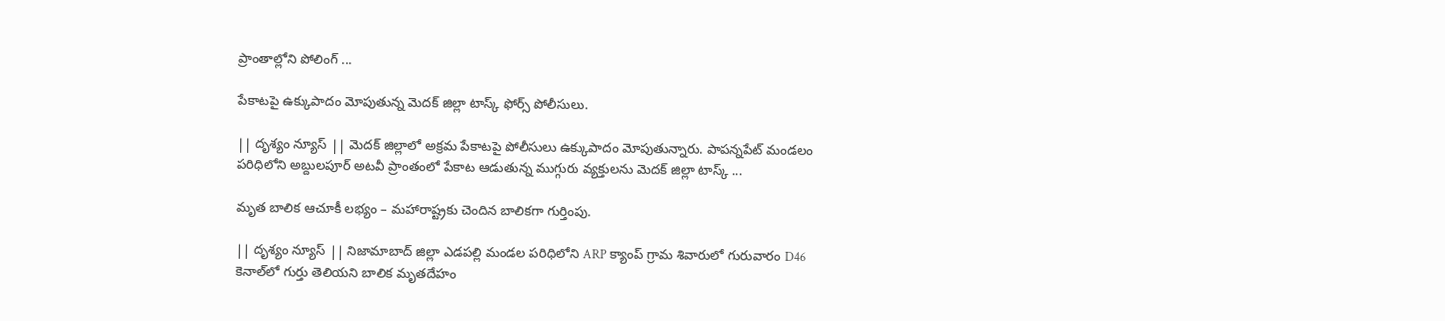ప్రాంతాల్లోని పోలింగ్ ...

పేకాటపై ఉక్కుపాదం మోపుతున్న మెదక్ జిల్లా టాస్క్ ఫోర్స్ పోలీసులు.

|| దృశ్యం న్యూస్ || మెదక్ జిల్లాలో అక్రమ పేకాటపై పోలీసులు ఉక్కుపాదం మోపుతున్నారు. పాపన్నపేట్ మండలం పరిధిలోని అబ్దులపూర్ అటవీ ప్రాంతంలో పేకాట ఆడుతున్న ముగ్గురు వ్యక్తులను మెదక్ జిల్లా టాస్క్ ...

మృత బాలిక ఆచూకీ లభ్యం – మహారాష్ట్రకు చెందిన బాలికగా గుర్తింపు.

|| దృశ్యం న్యూస్ || నిజామాబాద్ జిల్లా ఎడపల్లి మండల పరిధిలోని ARP క్యాంప్ గ్రామ శివారులో గురువారం D46 కెనాల్‌లో గుర్తు తెలియని బాలిక మృతదేహం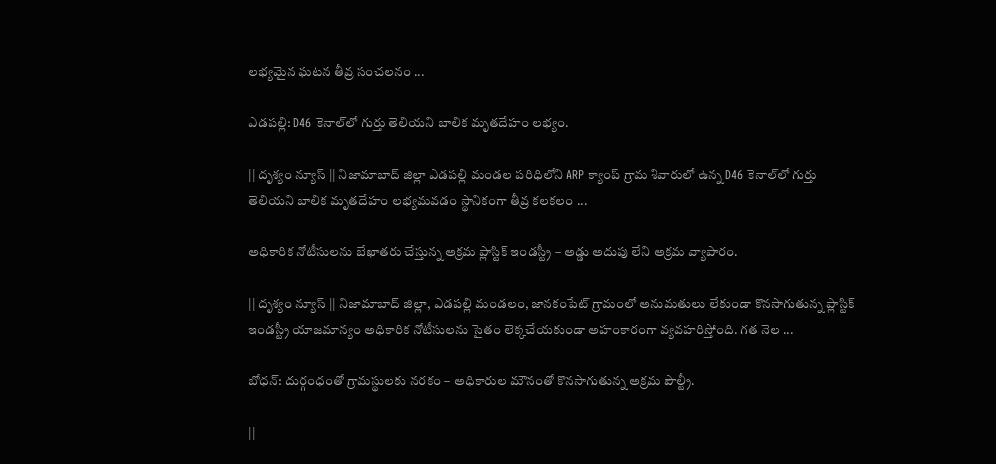లభ్యమైన ఘటన తీవ్ర సంచలనం ...

ఎడపల్లి: D46 కెనాల్‌లో గుర్తు తెలియని బాలిక మృతదేహం లభ్యం.

|| దృశ్యం న్యూస్ || నిజామాబాద్ జిల్లా ఎడపల్లి మండల పరిధిలోని ARP క్యాంప్ గ్రామ శివారులో ఉన్న D46 కెనాల్‌లో గుర్తు తెలియని బాలిక మృతదేహం లభ్యమవడం స్థానికంగా తీవ్ర కలకలం ...

అధికారిక నోటీసులను బేఖాతరు చేస్తున్న అక్రమ ప్లాస్టిక్ ఇండస్ట్రీ – అడ్డు అదుపు లేని అక్రమ వ్యాపారం.

|| దృశ్యం న్యూస్ || నిజామాబాద్ జిల్లా, ఎడపల్లి మండలం, జానకంపేట్ గ్రామంలో అనుమతులు లేకుండా కొనసాగుతున్న ప్లాస్టిక్ ఇండస్ట్రీ యాజమాన్యం అధికారిక నోటీసులను సైతం లెక్కచేయకుండా అహంకారంగా వ్యవహరిస్తోంది. గత నెల ...

బోధన్: దుర్గంధంతో గ్రామస్థులకు నరకం – అధికారుల మౌనంతో కొనసాగుతున్న అక్రమ పౌల్ట్రీ.

||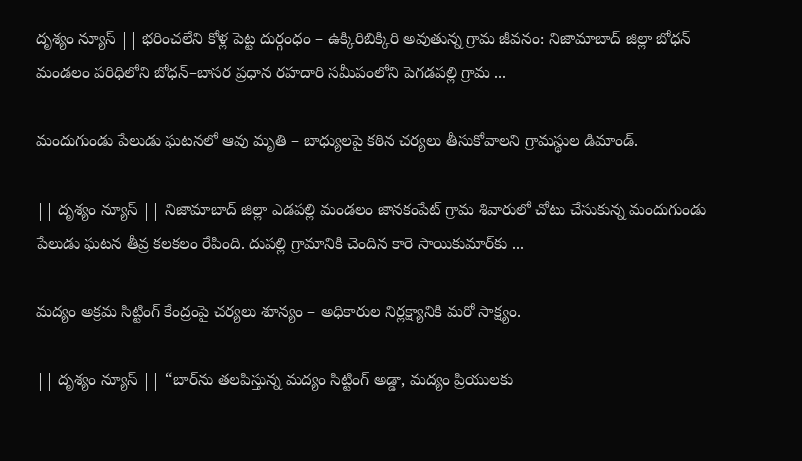దృశ్యం న్యూస్ || భరించలేని కోళ్ల పెట్ట దుర్గంధం – ఉక్కిరిబిక్కిరి అవుతున్న గ్రామ జీవనం: నిజామాబాద్ జిల్లా బోధన్ మండలం పరిధిలోని బోధన్–బాసర ప్రధాన రహదారి సమీపంలోని పెగడపల్లి గ్రామ ...

మందుగుండు పేలుడు ఘటనలో ఆవు మృతి – బాధ్యులపై కఠిన చర్యలు తీసుకోవాలని గ్రామస్థుల డిమాండ్.

|| దృశ్యం న్యూస్ || నిజామాబాద్ జిల్లా ఎడపల్లి మండలం జానకంపేట్ గ్రామ శివారులో చోటు చేసుకున్న మందుగుండు పేలుడు ఘటన తీవ్ర కలకలం రేపింది. దుపల్లి గ్రామానికి చెందిన కారె సాయికుమార్‌కు ...

మద్యం అక్రమ సిట్టింగ్ కేంద్రంపై చర్యలు శూన్యం – అధికారుల నిర్లక్ష్యానికి మరో సాక్ష్యం.

|| దృశ్యం న్యూస్ || “బార్‌ను తలపిస్తున్న మద్యం సిట్టింగ్ అడ్డా, మద్యం ప్రియులకు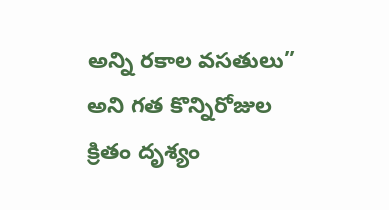అన్ని రకాల వసతులు” అని గత కొన్నిరోజుల క్రితం దృశ్యం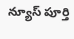న్యూస్ పూర్తి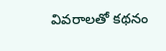వివరాలతో కథనం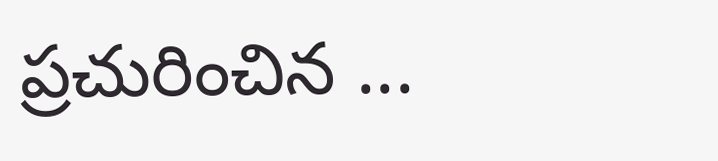ప్రచురించిన ...